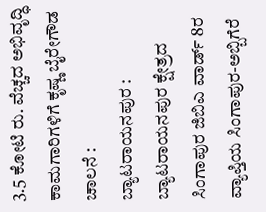3.5 ಕೋಟಿ ರು. ವೆಚ್ಚದ ಅಭಿವೃದ್ಧಿ ಕಾಮಗಾರಿಗಳಿಗೆ ಕೃಷ್ಣ ಬೈರೇಗೌಡ ಚಾಲನೆ :
ಬ್ಯಾಟರಾಯನಪುರ : ಬ್ಯಾಟರಾಯನಪುರ ಕ್ಷೇತ್ರದ ಸಿಂಗಾಪುರ ಜಿಬಿಎ ವಾರ್ಡ್ 8ರ ವ್ಯಾಪ್ತಿಯ ಸಿಂಗಾಪುರ-ಅಬ್ಬಿಗೆರೆ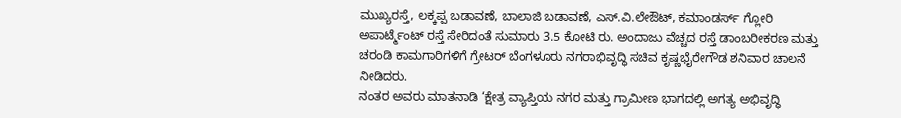ಮುಖ್ಯರಸ್ತೆ, ಲಕ್ಕಪ್ಪ ಬಡಾವಣೆ, ಬಾಲಾಜಿ ಬಡಾವಣೆ, ಎಸ್‌.ವಿ.ಲೇಔಟ್, ಕಮಾಂಡರ್ಸ್ ಗ್ಲೋರಿ ಅಪಾರ್ಟ್ಮೆಂಟ್ ರಸ್ತೆ ಸೇರಿದಂತೆ ಸುಮಾರು 3.5 ಕೋಟಿ ರು. ಅಂದಾಜು ವೆಚ್ಚದ ರಸ್ತೆ ಡಾಂಬರೀಕರಣ ಮತ್ತು ಚರಂಡಿ ಕಾಮಗಾರಿಗಳಿಗೆ ಗ್ರೇಟರ್ ಬೆಂಗಳೂರು ನಗರಾಭಿವೃದ್ಧಿ ಸಚಿವ ಕೃಷ್ಣಭೈರೇಗೌಡ ಶನಿವಾರ ಚಾಲನೆ ನೀಡಿದರು.
ನಂತರ ಅವರು ಮಾತನಾಡಿ ‘ಕ್ಷೇತ್ರ ವ್ಯಾಪ್ತಿಯ ನಗರ ಮತ್ತು ಗ್ರಾಮೀಣ ಭಾಗದಲ್ಲಿ ಅಗತ್ಯ ಅಭಿವೃದ್ಧಿ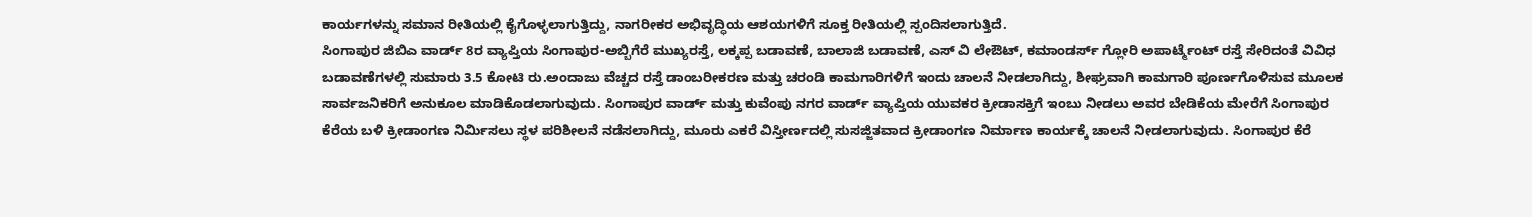ಕಾರ್ಯಗಳನ್ನು ಸಮಾನ ರೀತಿಯಲ್ಲಿ ಕೈಗೊಳ್ಳಲಾಗುತ್ತಿದ್ದು, ನಾಗರೀಕರ ಅಭಿವೃದ್ಧಿಯ ಆಶಯಗಳಿಗೆ ಸೂಕ್ತ ರೀತಿಯಲ್ಲಿ ಸ್ಪಂದಿಸಲಾಗುತ್ತಿದೆ.
ಸಿಂಗಾಪುರ ಜಿಬಿಎ ವಾರ್ಡ್ 8ರ ವ್ಯಾಪ್ತಿಯ ಸಿಂಗಾಪುರ-ಅಬ್ಬಿಗೆರೆ ಮುಖ್ಯರಸ್ತೆ, ಲಕ್ಕಪ್ಪ ಬಡಾವಣೆ, ಬಾಲಾಜಿ ಬಡಾವಣೆ, ಎಸ್ ವಿ ಲೇಔಟ್, ಕಮಾಂಡರ್ಸ್ ಗ್ಲೋರಿ ಅಪಾರ್ಟ್ಮೆಂಟ್ ರಸ್ತೆ ಸೇರಿದಂತೆ ವಿವಿಧ ಬಡಾವಣೆಗಳಲ್ಲಿ ಸುಮಾರು 3.5 ಕೋಟಿ ರು.ಅಂದಾಜು ವೆಚ್ಚದ ರಸ್ತೆ ಡಾಂಬರೀಕರಣ ಮತ್ತು ಚರಂಡಿ ಕಾಮಗಾರಿಗಳಿಗೆ ಇಂದು ಚಾಲನೆ ನೀಡಲಾಗಿದ್ದು, ಶೀಘ್ರವಾಗಿ ಕಾಮಗಾರಿ ಪೂರ್ಣಗೊಳಿಸುವ ಮೂಲಕ ಸಾರ್ವಜನಿಕರಿಗೆ ಅನುಕೂಲ ಮಾಡಿಕೊಡಲಾಗುವುದು. ಸಿಂಗಾಪುರ ವಾರ್ಡ್ ಮತ್ತು ಕುವೆಂಪು ನಗರ ವಾರ್ಡ್ ವ್ಯಾಪ್ತಿಯ ಯುವಕರ ಕ್ರೀಡಾಸಕ್ತಿಗೆ ಇಂಬು ನೀಡಲು ಅವರ ಬೇಡಿಕೆಯ ಮೇರೆಗೆ ಸಿಂಗಾಪುರ ಕೆರೆಯ ಬಳಿ ಕ್ರೀಡಾಂಗಣ ನಿರ್ಮಿಸಲು ಸ್ಥಳ ಪರಿಶೀಲನೆ ನಡೆಸಲಾಗಿದ್ದು, ಮೂರು ಎಕರೆ ವಿಸ್ತೀರ್ಣದಲ್ಲಿ ಸುಸಜ್ಜಿತವಾದ ಕ್ರೀಡಾಂಗಣ ನಿರ್ಮಾಣ ಕಾರ್ಯಕ್ಕೆ ಚಾಲನೆ ನೀಡಲಾಗುವುದು. ಸಿಂಗಾಪುರ ಕೆರೆ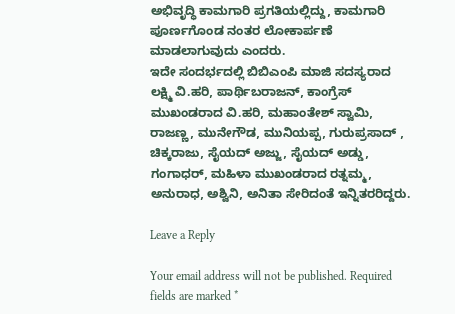ಅಭಿವೃದ್ಧಿ ಕಾಮಗಾರಿ ಪ್ರಗತಿಯಲ್ಲಿದ್ದು, ಕಾಮಗಾರಿ ಪೂರ್ಣಗೊಂಡ ನಂತರ ಲೋಕಾರ್ಪಣೆ ಮಾಡಲಾಗುವುದು‌ ಎಂದರು.
ಇದೇ ಸಂದರ್ಭದಲ್ಲಿ ಬಿಬಿಎಂಪಿ ಮಾಜಿ ಸದಸ್ಯರಾದ ಲಕ್ಷ್ಮಿ ವಿ.ಹರಿ, ಪಾರ್ಥಿಬರಾಜನ್, ಕಾಂಗ್ರೆಸ್ ಮುಖಂಡರಾದ ವಿ.ಹರಿ, ಮಹಾಂತೇಶ್ ಸ್ವಾಮಿ, ರಾಜಣ್ಣ, ಮುನೇಗೌಡ, ಮುನಿಯಪ್ಪ, ಗುರುಪ್ರಸಾದ್ , ಚಿಕ್ಕರಾಜು, ಸೈಯದ್ ಅಜ್ಜು, ಸೈಯದ್ ಅಡ್ಡು, ಗಂಗಾಧರ್, ಮಹಿಳಾ ಮುಖಂಡರಾದ ರತ್ನಮ್ಮ, ಅನುರಾಧ, ಅಶ್ವಿನಿ, ಅನಿತಾ ಸೇರಿದಂತೆ ಇನ್ನಿತರರಿದ್ದರು.

Leave a Reply

Your email address will not be published. Required fields are marked *